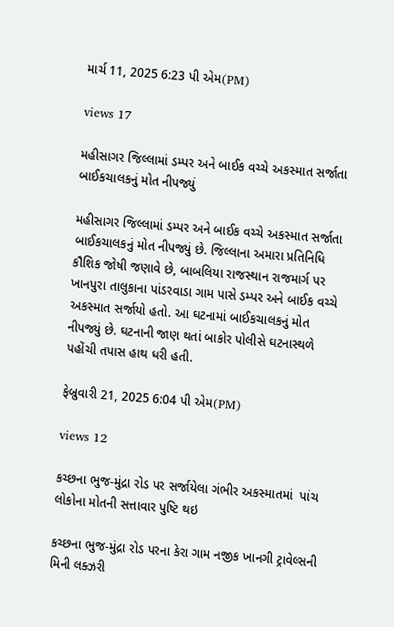માર્ચ 11, 2025 6:23 પી એમ(PM)

views 17

મહીસાગર જિલ્લામાં ડમ્પર અને બાઈક વચ્ચે અકસ્માત સર્જાતા બાઈકચાલકનું મોત નીપજ્યું

મહીસાગર જિલ્લામાં ડમ્પર અને બાઈક વચ્ચે અકસ્માત સર્જાતા બાઈકચાલકનું મોત નીપજ્યું છે. જિલ્લાના અમારા પ્રતિનિધિ કૌશિક જોષી જણાવે છે, બાબલિયા રાજસ્થાન રાજમાર્ગ પર ખાનપુરા તાલુકાના પાંડરવાડા ગામ પાસે ડમ્પર અને બાઈક વચ્ચે અકસ્માત સર્જાયો હતો. આ ઘટનામાં બાઈકચાલકનું મોત નીપજ્યું છે. ઘટનાની જાણ થતાં બાકોર પોલીસે ઘટનાસ્થળે પહોંચી તપાસ હાથ ધરી હતી.

ફેબ્રુવારી 21, 2025 6:04 પી એમ(PM)

views 12

કચ્છના ભુજ-મુંદ્રા રોડ પર સર્જાયેલા ગંભીર અકસ્માતમાં  પાંચ લોકોના મોતની સત્તાવાર પુષ્ટિ થઇ

કચ્છના ભુજ-મુંદ્રા રોડ પરના કેરા ગામ નજીક ખાનગી ટ્રાવેલ્સની મિની લક્ઝરી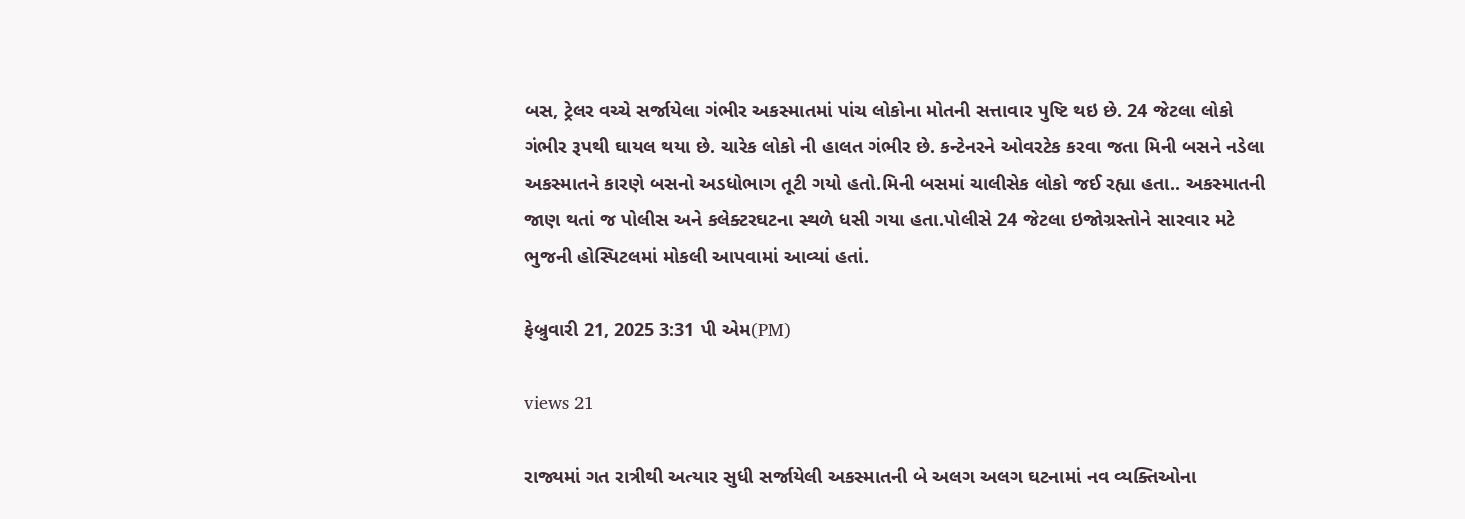બસ, ટ્રેલર વચ્ચે સર્જાયેલા ગંભીર અકસ્માતમાં પાંચ લોકોના મોતની સત્તાવાર પુષ્ટિ થઇ છે. 24 જેટલા લોકો ગંભીર રૂપથી ઘાયલ થયા છે. ચારેક લોકો ની હાલત ગંભીર છે. કન્ટેનરને ઓવરટેક કરવા જતા મિની બસને નડેલા અકસ્માતને કારણે બસનો અડધોભાગ તૂટી ગયો હતો.મિની બસમાં ચાલીસેક લોકો જઈ રહ્યા હતા.. અકસ્માતની જાણ થતાં જ પોલીસ અને કલેક્ટરઘટના સ્થળે ધસી ગયા હતા.પોલીસે 24 જેટલા ઇજોગ્રસ્તોને સારવાર મટે ભુજની હોસ્પિટલમાં મોકલી આપવામાં આવ્યાં હતાં.

ફેબ્રુવારી 21, 2025 3:31 પી એમ(PM)

views 21

રાજ્યમાં ગત રાત્રીથી અત્યાર સુધી સર્જાયેલી અકસ્માતની બે અલગ અલગ ઘટનામાં નવ વ્યક્તિઓના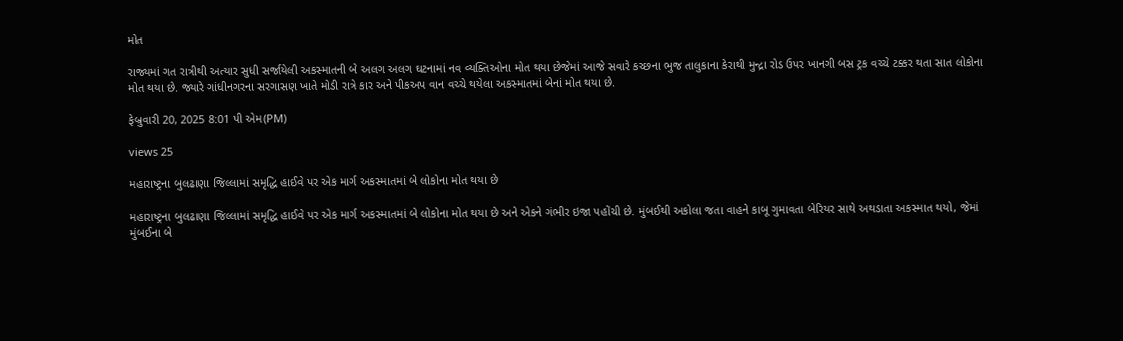મોત

રાજ્યમાં ગત રાત્રીથી અત્યાર સુધી સર્જાયેલી અકસ્માતની બે અલગ અલગ ઘટનામાં નવ વ્યક્તિઓના મોત થયા છેજેમાં આજે સવારે કચ્છના ભુજ તાલુકાના કેરાથી મુન્દ્રા રોડ ઉપર ખાનગી બસ ટ્રક વચ્ચે ટક્કર થતા સાત લોકોના મોત થયા છે. જ્યારે ગાંધીનગરના સરગાસણ ખાતે મોડી રાત્રે કાર અને પીકઅપ વાન વચ્ચે થયેલા અકસ્માતમાં બેનાં મોત થયા છે.

ફેબ્રુવારી 20, 2025 8:01 પી એમ(PM)

views 25

મહારાષ્ટ્રના બુલઢાણા જિલ્લામાં સમૃદ્ધિ હાઈવે પર એક માર્ગ અકસ્માતમાં બે લોકોના મોત થયા છે

મહારાષ્ટ્રના બુલઢાણા જિલ્લામાં સમૃદ્ધિ હાઈવે પર એક માર્ગ અકસ્માતમાં બે લોકોના મોત થયા છે અને એકને ગંભીર ઇજા પહોંચી છે. મુંબઈથી અકોલા જતા વાહને કાબૂ ગુમાવતા બેરિયર સાથે અથડાતા અકસ્માત થયો, જેમાં મુંબઈના બે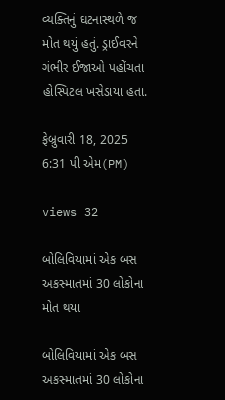વ્યક્તિનું ઘટનાસ્થળે જ મોત થયું હતું. ડ્રાઈવરને ગંભીર ઈજાઓ પહોંચતા હોસ્પિટલ ખસેડાયા હતા.

ફેબ્રુવારી 18, 2025 6:31 પી એમ(PM)

views 32

બોલિવિયામાં એક બસ અકસ્માતમાં 30 લોકોના મોત થયા

બોલિવિયામાં એક બસ અકસ્માતમાં 30 લોકોના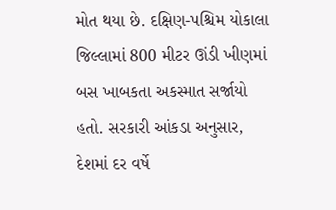મોત થયા છે. દક્ષિણ-પશ્ચિમ યોકાલા જિલ્લામાં 800 મીટર ઊંડી ખીણમાં બસ ખાબકતા અકસ્માત સર્જાયો હતો. સરકારી આંકડા અનુસાર, દેશમાં દર વર્ષે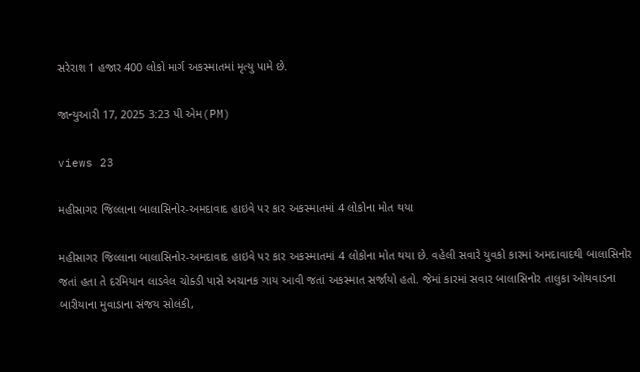સરેરાશ 1 હજાર 400 લોકો માર્ગ અકસ્માતમાં મૃત્યુ પામે છે.

જાન્યુઆરી 17, 2025 3:23 પી એમ(PM)

views 23

મહીસાગર જિલ્લાના બાલાસિનોર-અમદાવાદ હાઇવે પર કાર અકસ્માતમાં 4 લોકોના મોત થયા

મહીસાગર જિલ્લાના બાલાસિનોર-અમદાવાદ હાઇવે પર કાર અકસ્માતમાં 4 લોકોના મોત થયા છે. વહેલી સવારે યુવકો કારમાં અમદાવાદથી બાલાસિનોર જતાં હતા તે દરમિયાન લાડવેલ ચોક્ડી પાસે અચાનક ગાય આવી જતાં અકસ્માત સર્જાયો હતો. જેમાં કારમાં સવાર બાલાસિનોર તાલુકા ઓથવાડના બારીયાના મુવાડાના સંજય સોલંકી,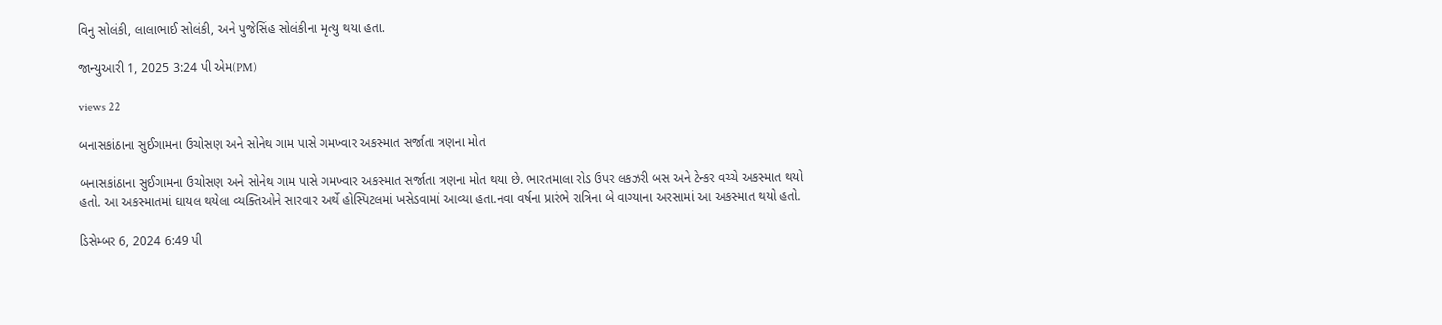વિનુ સોલંકી, લાલાભાઈ સોલંકી, અને પુજેસિંહ સોલંકીના મૃત્યુ થયા હતા.

જાન્યુઆરી 1, 2025 3:24 પી એમ(PM)

views 22

બનાસકાંઠાના સુઈગામના ઉચોસણ અને સોનેથ ગામ પાસે ગમખ્વાર અકસ્માત સર્જાતા ત્રણના મોત

બનાસકાંઠાના સુઈગામના ઉચોસણ અને સોનેથ ગામ પાસે ગમખ્વાર અકસ્માત સર્જાતા ત્રણના મોત થયા છે. ભારતમાલા રોડ ઉપર લકઝરી બસ અને ટેન્કર વચ્ચે અકસ્માત થયો હતો. આ અકસ્માતમાં ઘાયલ થયેલા વ્યક્તિઓને સારવાર અર્થે હોસ્પિટલમાં ખસેડવામાં આવ્યા હતા.નવા વર્ષના પ્રારંભે રાત્રિના બે વાગ્યાના અરસામાં આ અકસ્માત થયો હતો.

ડિસેમ્બર 6, 2024 6:49 પી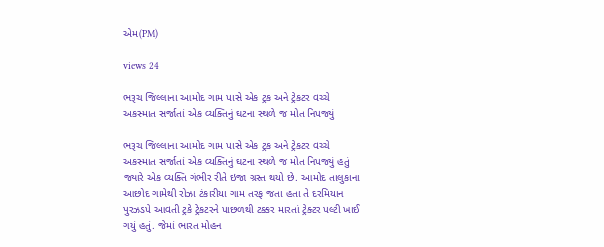એમ(PM)

views 24

ભરૂચ જિલ્લાના આમોદ ગામ પાસે એક ટ્રક અને ટ્રેકટર વચ્ચે અકસ્માત સર્જાતાં એક વ્યક્તિનું ઘટના સ્થળે જ મોત નિપજ્યું

ભરૂચ જિલ્લાના આમોદ ગામ પાસે એક ટ્રક અને ટ્રેકટર વચ્ચે અકસ્માત સર્જાતાં એક વ્યક્તિનું ઘટના સ્થળે જ મોત નિપજ્યું હતું જ્યારે એક વ્યક્તિ ગંભીર રીતે ઇજા ગ્રસ્ત થયો છે. આમોદ તાલુકાના આછોદ ગામેથી રોઝા ટંકારીયા ગામ તરફ જતા હતા તે દરમિયાન પુરઝડપે આવતી ટ્રકે ટ્રેકટરને પાછળથી ટક્કર મારતાં ટ્રેક્ટર પલ્ટી ખાઈ ગયું હતું. જેમાં ભારત મોહન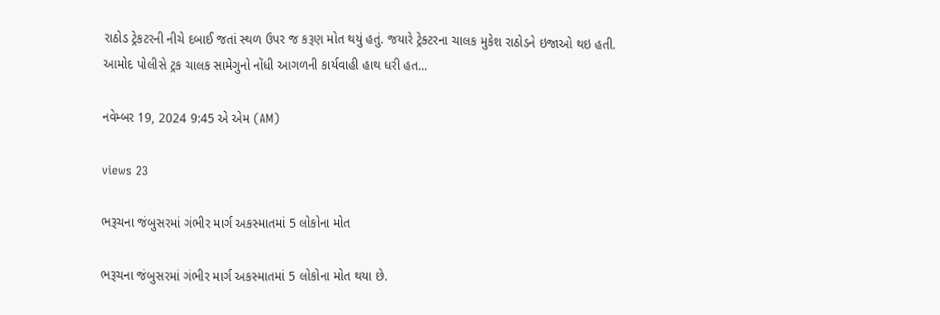રાઠોડ ટ્રેકટરની નીચે દબાઈ જતાં સ્થળ ઉપર જ કરૂણ મોત થયું હતું. જયારે ટ્રેક્ટરના ચાલક મુકેશ રાઠોડને ઇજાઓ થઇ હતી. આમોદ પોલીસે ટ્રક ચાલક સામેગુનો નોંધી આગળની કાર્યવાહી હાથ ધરી હત...

નવેમ્બર 19, 2024 9:45 એ એમ (AM)

views 23

ભરૂચના જંબુસરમાં ગંભીર માર્ગ અકસ્માતમાં 5 લોકોના મોત

ભરૂચના જંબુસરમાં ગંભીર માર્ગ અકસ્માતમાં 5 લોકોના મોત થયા છે.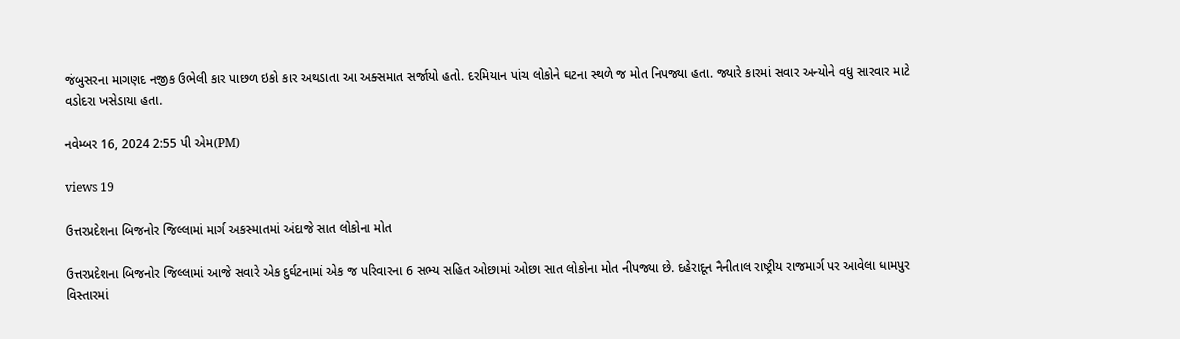જંબુસરના માગણદ નજીક ઉભેલી કાર પાછળ ઇકો કાર અથડાતા આ અક્સમાત સર્જાયો હતો. દરમિયાન પાંચ લોકોને ઘટના સ્થળે જ મોત નિપજ્યા હતા. જ્યારે કારમાં સવાર અન્યોને વધુ સારવાર માટે વડોદરા ખસેડાયા હતા.

નવેમ્બર 16, 2024 2:55 પી એમ(PM)

views 19

ઉત્તરપ્રદેશના બિજનોર જિલ્લામાં માર્ગ અકસ્માતમાં અંદાજે સાત લોકોના મોત

ઉત્તરપ્રદેશના બિજનોર જિલ્લામાં આજે સવારે એક દુર્ઘટનામાં એક જ પરિવારના 6 સભ્ય સહિત ઓછામાં ઓછા સાત લોકોના મોત નીપજ્યા છે. દહેરાદૂન નૈનીતાલ રાષ્ટ્રીય રાજમાર્ગ પર આવેલા ધામપુર વિસ્તારમાં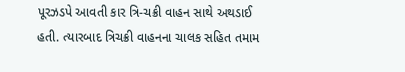પૂરઝડપે આવતી કાર ત્રિ-ચક્રી વાહન સાથે અથડાઈ હતી. ત્યારબાદ ત્રિચક્રી વાહનના ચાલક સહિત તમામ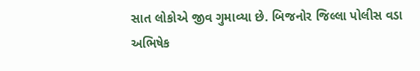સાત લોકોએ જીવ ગુમાવ્યા છે. બિજનોર જિલ્લા પોલીસ વડા અભિષેક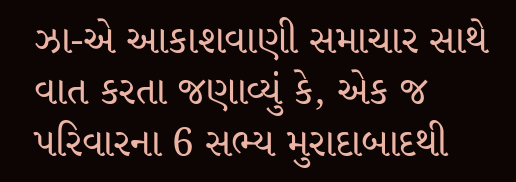ઝા-એ આકાશવાણી સમાચાર સાથે વાત કરતા જણાવ્યું કે, એક જ પરિવારના 6 સભ્ય મુરાદાબાદથી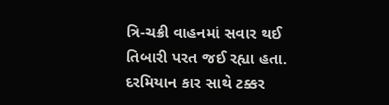ત્રિ-ચક્રી વાહનમાં સવાર થઈ તિબારી પરત જઈ રહ્યા હતા. દરમિયાન કાર સાથે ટક્કર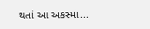થતાં આ અકસ્મા...